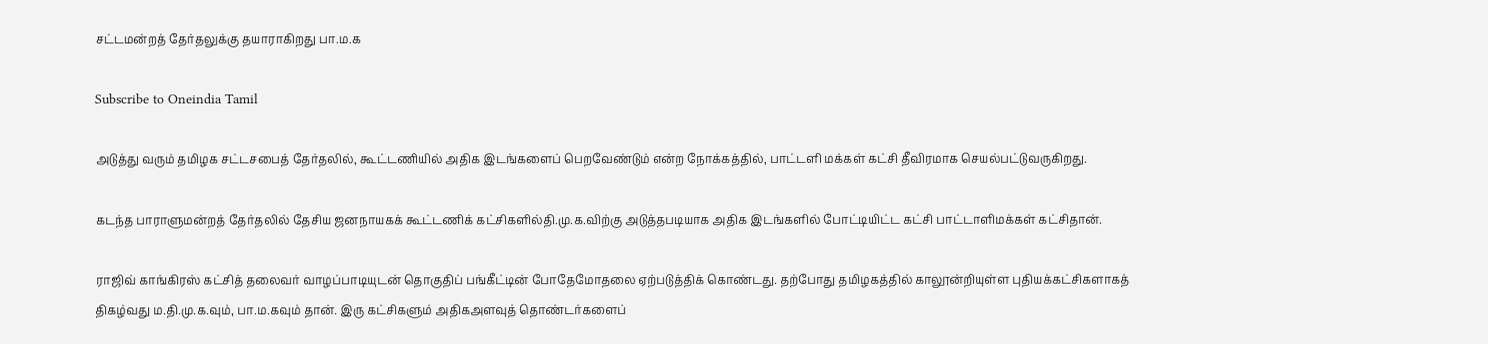சட்டமன்றத் தேர்தலுக்கு தயாராகிறது பா.ம.க

Subscribe to Oneindia Tamil

அடுத்து வரும் தமிழக சட்டசபைத் தேர்தலில், கூட்டணியில் அதிக இடங்களைப் பெறவேண்டும் என்ற நோக்கத்தில், பாட்டளி மக்கள் கட்சி தீவிரமாக செயல்பட்டுவருகிறது.

கடந்த பாராளுமன்றத் தேர்தலில் தேசிய ஜனநாயகக் கூட்டணிக் கட்சிகளில்தி.மு.க.விற்கு அடுத்தபடியாக அதிக இடங்களில் போட்டியிட்ட கட்சி பாட்டாளிமக்கள் கட்சிதான்.

ராஜிவ் காங்கிரஸ் கட்சித் தலைவர் வாழப்பாடியுடன் தொகுதிப் பங்கீட்டின் போதேமோதலை ஏற்படுத்திக் கொண்டது. தற்போது தமிழகத்தில் காலூன்றியுள்ள புதியக்கட்சிகளாகத் திகழ்வது ம.தி.மு.க.வும், பா.ம.கவும் தான். இரு கட்சிகளும் அதிகஅளவுத் தொண்டர்களைப்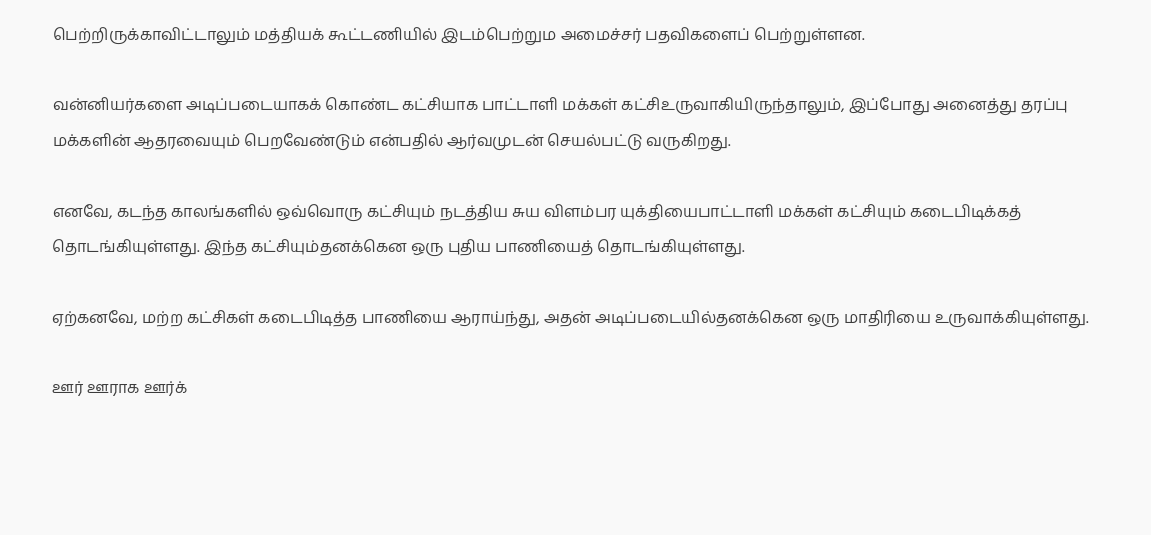பெற்றிருக்காவிட்டாலும் மத்தியக் கூட்டணியில் இடம்பெற்றும அமைச்சர் பதவிகளைப் பெற்றுள்ளன.

வன்னியர்களை அடிப்படையாகக் கொண்ட கட்சியாக பாட்டாளி மக்கள் கட்சிஉருவாகியிருந்தாலும், இப்போது அனைத்து தரப்பு மக்களின் ஆதரவையும் பெறவேண்டும் என்பதில் ஆர்வமுடன் செயல்பட்டு வருகிறது.

எனவே, கடந்த காலங்களில் ஒவ்வொரு கட்சியும் நடத்திய சுய விளம்பர யுக்தியைபாட்டாளி மக்கள் கட்சியும் கடைபிடிக்கத் தொடங்கியுள்ளது. இந்த கட்சியும்தனக்கென ஒரு புதிய பாணியைத் தொடங்கியுள்ளது.

ஏற்கனவே, மற்ற கட்சிகள் கடைபிடித்த பாணியை ஆராய்ந்து, அதன் அடிப்படையில்தனக்கென ஒரு மாதிரியை உருவாக்கியுள்ளது.

ஊர் ஊராக ஊர்க்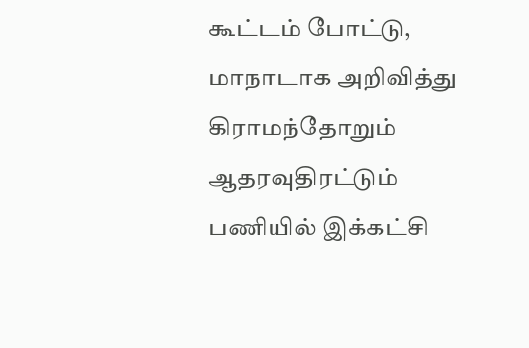கூட்டம் போட்டு, மாநாடாக அறிவித்து கிராமந்தோறும் ஆதரவுதிரட்டும் பணியில் இக்கட்சி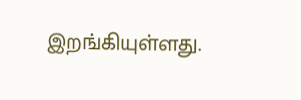இறங்கியுள்ளது.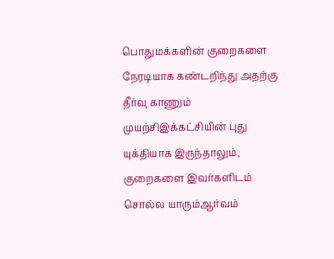பொதுமக்களின் குறைகளை நேரடியாக கண்டறிந்து அதற்கு தீர்வு காணும் முயற்சிஇக்கட்சியின் புது யுக்தியாக இருந்தாலும், குறைகளை இவர்களிடம் சொல்ல யாரும்ஆர்வம்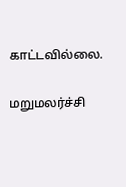காட்டவில்லை.

மறுமலர்ச்சி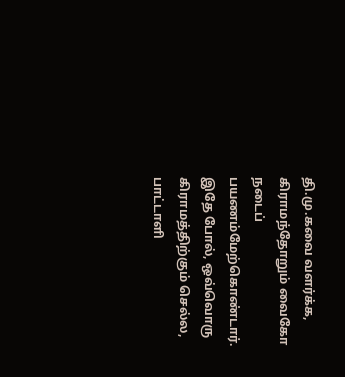தி.மு.கவை வளர்க்க, கிராமந்தோறும் வைகோ நடைப் பயணம்மேற்கொண்டார். இதே போல், ஒவ்வொரு கிராமத்திற்கும் செல்ல, பாட்டாளி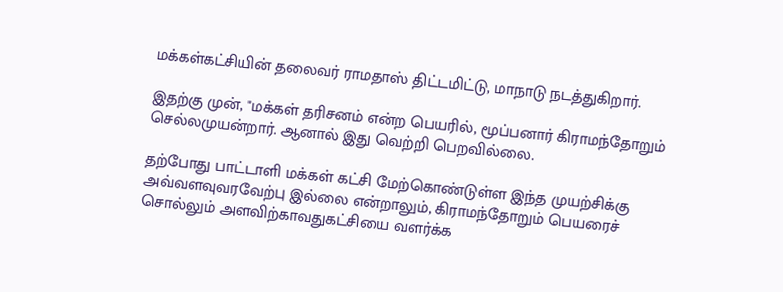மக்கள்கட்சியின் தலைவர் ராமதாஸ் திட்டமிட்டு, மாநாடு நடத்துகிறார்.

இதற்கு முன், "மக்கள் தரிசனம் என்ற பெயரில், மூப்பனார் கிராமந்தோறும் செல்லமுயன்றார். ஆனால் இது வெற்றி பெறவில்லை.

தற்போது பாட்டாளி மக்கள் கட்சி மேற்கொண்டுள்ள இந்த முயற்சிக்கு அவ்வளவுவரவேற்பு இல்லை என்றாலும், கிராமந்தோறும் பெயரைச் சொல்லும் அளவிற்காவதுகட்சியை வளர்க்க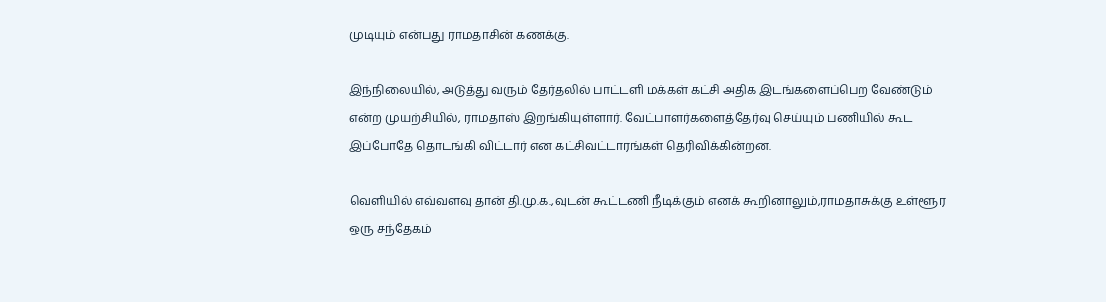முடியும் என்பது ராமதாசின் கணக்கு.

இந்நிலையில், அடுத்து வரும் தேர்தலில் பாட்டளி மக்கள் கட்சி அதிக இடங்களைப்பெற வேண்டும் என்ற முயற்சியில், ராமதாஸ் இறங்கியுள்ளார். வேட்பாளர்களைத்தேர்வு செய்யும் பணியில் கூட இப்போதே தொடங்கி விட்டார் என கட்சிவட்டாரங்கள் தெரிவிக்கின்றன.

வெளியில் எவ்வளவு தான் தி.மு.க.,வுடன் கூட்டணி நீடிக்கும் எனக் கூறினாலும்,ராமதாசுக்கு உள்ளூர ஒரு சந்தேகம்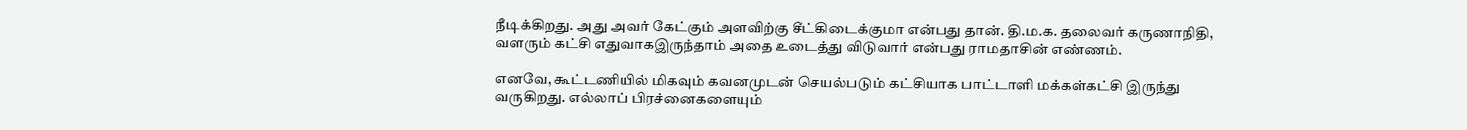நீடிக்கிறது. அது அவர் கேட்கும் அளவிற்கு சீட்கிடைக்குமா என்பது தான். தி.ம.க. தலைவர் கருணாநிதி, வளரும் கட்சி எதுவாகஇருந்தாம் அதை உடைத்து விடுவார் என்பது ராமதாசின் எண்ணம்.

எனவே, கூட்டணியில் மிகவும் கவனமுடன் செயல்படும் கட்சியாக பாட்டாளி மக்கள்கட்சி இருந்து வருகிறது. எல்லாப் பிரச்னைகளையும்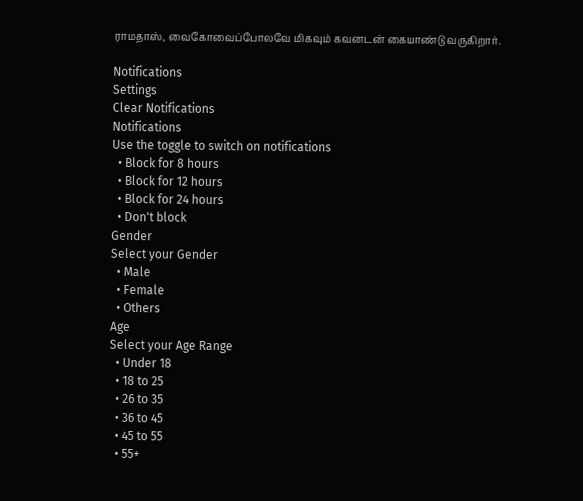ராமதாஸ், வைகோவைப்போலவே மிகவும் கவனடன் கையாண்டு வருகிறார்.

Notifications
Settings
Clear Notifications
Notifications
Use the toggle to switch on notifications
  • Block for 8 hours
  • Block for 12 hours
  • Block for 24 hours
  • Don't block
Gender
Select your Gender
  • Male
  • Female
  • Others
Age
Select your Age Range
  • Under 18
  • 18 to 25
  • 26 to 35
  • 36 to 45
  • 45 to 55
  • 55+